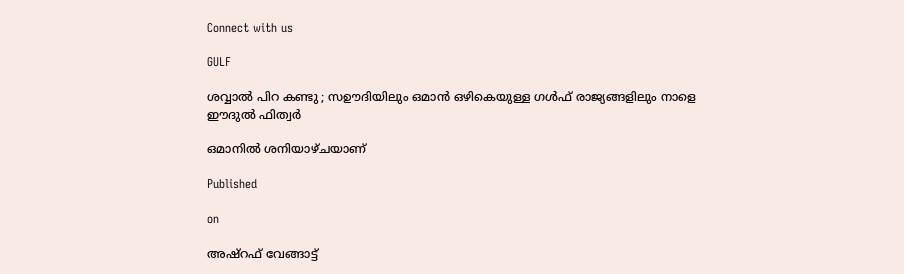Connect with us

GULF

ശവ്വാൽ പിറ കണ്ടു ; സഊദിയിലും ഒമാൻ ഒഴികെയുള്ള ഗൾഫ് രാജ്യങ്ങളിലും നാളെ ഈദുൽ ഫിത്വർ

ഒമാനിൽ ശനിയാഴ്ചയാണ്

Published

on

അഷ്‌റഫ് വേങ്ങാട്ട്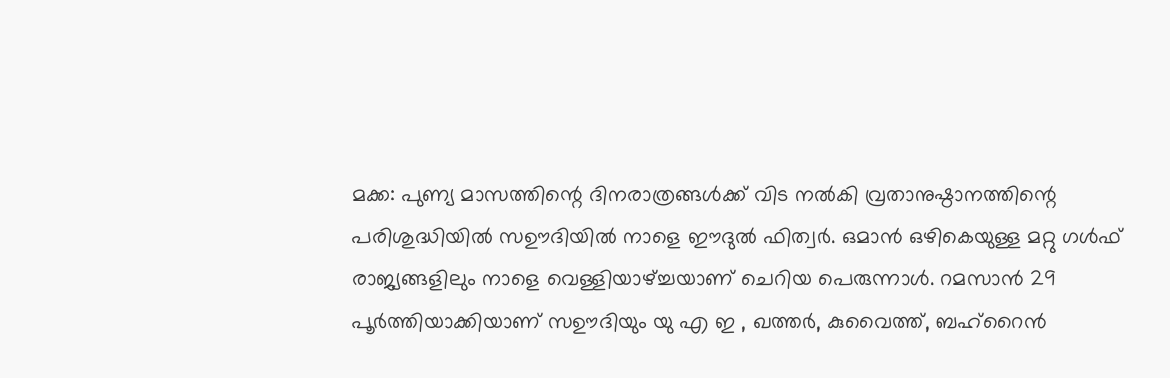മക്ക: പുണ്യ മാസത്തിന്റെ ദിനരാത്രങ്ങൾക്ക് വിട നൽകി വ്രതാനുഷ്ഠാനത്തിന്റെ പരിശുദ്ധിയിൽ സഊദിയിൽ നാളെ ഈദുൽ ഫിത്വർ. ഒമാൻ ഒഴികെയുള്ള മറ്റു ഗൾഫ് രാജ്യങ്ങളിലും നാളെ വെള്ളിയാഴ്ച്ചയാണ് ചെറിയ പെരുന്നാൾ. റമസാൻ 29 പൂർത്തിയാക്കിയാണ് സഊദിയും യു എ ഇ , ഖത്തർ, കുവൈത്ത്, ബഹ്‌റൈൻ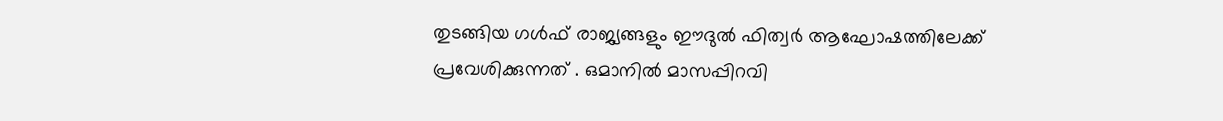തുടങ്ങിയ ഗൾഫ് രാജ്യങ്ങളും ഈദുൽ ഫിത്വർ ആഘോഷത്തിലേക്ക് പ്രവേശിക്കുന്നത് . ഒമാനിൽ മാസപ്പിറവി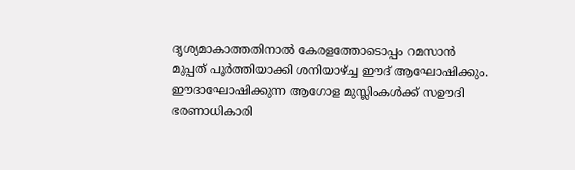ദൃശ്യമാകാത്തതിനാൽ കേരളത്തോടൊപ്പം റമസാൻ മുപ്പത് പൂർത്തിയാക്കി ശനിയാഴ്ച്ച ഈദ് ആഘോഷിക്കും. ഈദാഘോഷിക്കുന്ന ആഗോള മുസ്ലിംകൾക്ക് സഊദി ഭരണാധികാരി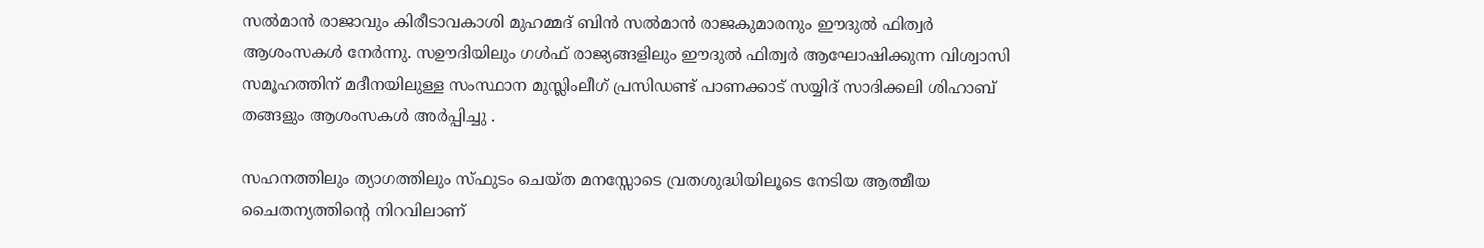സൽമാൻ രാജാവും കിരീടാവകാശി മുഹമ്മദ് ബിൻ സൽമാൻ രാജകുമാരനും ഈദുൽ ഫിത്വർ ആശംസകൾ നേർന്നു. സഊദിയിലും ഗൾഫ് രാജ്യങ്ങളിലും ഈദുൽ ഫിത്വർ ആഘോഷിക്കുന്ന വിശ്വാസി സമൂഹത്തിന് മദീനയിലുള്ള സംസ്ഥാന മുസ്ലിംലീഗ് പ്രസിഡണ്ട് പാണക്കാട് സയ്യിദ് സാദിക്കലി ശിഹാബ് തങ്ങളും ആശംസകൾ അർപ്പിച്ചു .

സഹനത്തിലും ത്യാഗത്തിലും സ്ഫുടം ചെയ്ത മനസ്സോടെ വ്രതശുദ്ധിയിലൂടെ നേടിയ ആത്മീയ ചൈതന്യത്തിന്റെ നിറവിലാണ്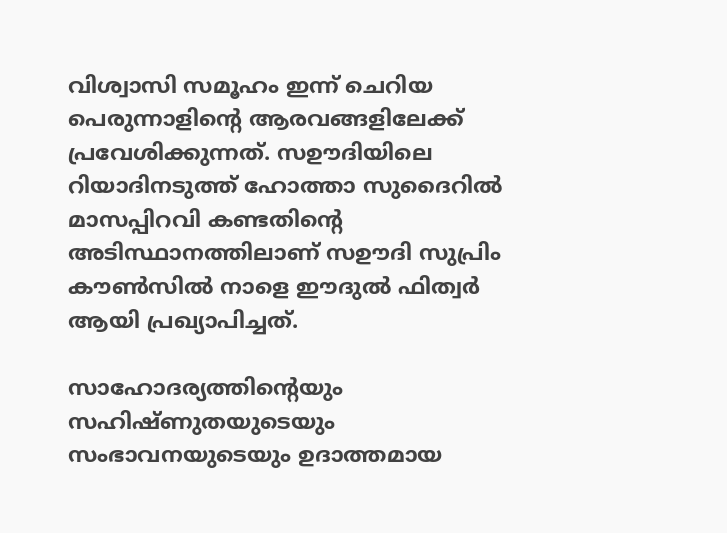വിശ്വാസി സമൂഹം ഇന്ന് ചെറിയ പെരുന്നാളിന്റെ ആരവങ്ങളിലേക്ക് പ്രവേശിക്കുന്നത്. സഊദിയിലെ റിയാദിനടുത്ത് ഹോത്താ സുദൈറിൽ മാസപ്പിറവി കണ്ടതിന്റെ അടിസ്ഥാനത്തിലാണ് സഊദി സുപ്രിം കൗൺസിൽ നാളെ ഈദുൽ ഫിത്വർ ആയി പ്രഖ്യാപിച്ചത്.

സാഹോദര്യത്തിന്റെയും സഹിഷ്ണുതയുടെയും സംഭാവനയുടെയും ഉദാത്തമായ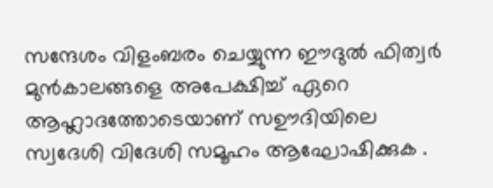സന്ദേശം വിളംബരം ചെയ്യുന്ന ഈദുൽ ഫിത്വർ മുൻകാലങ്ങളെ അപേക്ഷിച്ച് ഏറെ ആഹ്ലാദത്തോടെയാണ് സഊദിയിലെ സ്വദേശി വിദേശി സമൂഹം ആഘോഷിക്കുക .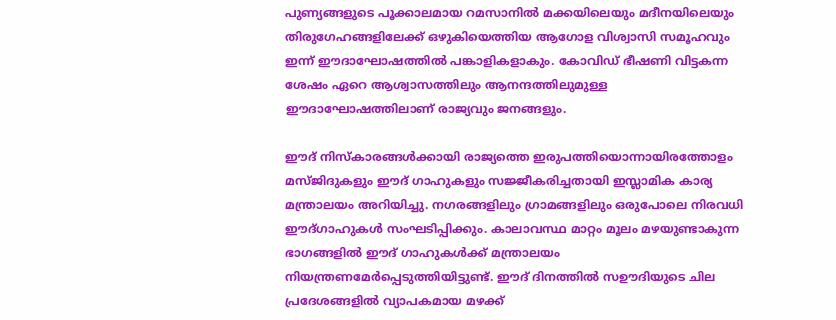പുണ്യങ്ങളുടെ പൂക്കാലമായ റമസാനിൽ മക്കയിലെയും മദീനയിലെയും തിരുഗേഹങ്ങളിലേക്ക് ഒഴുകിയെത്തിയ ആഗോള വിശ്വാസി സമൂഹവും ഇന്ന് ഈദാഘോഷത്തിൽ പങ്കാളികളാകും. കോവിഡ് ഭീഷണി വിട്ടകന്ന ശേഷം ഏറെ ആശ്വാസത്തിലും ആനന്ദത്തിലുമുള്ള ഈദാഘോഷത്തിലാണ് രാജ്യവും ജനങ്ങളും.

ഈദ് നിസ്കാരങ്ങൾക്കായി രാജ്യത്തെ ഇരുപത്തിയൊന്നായിരത്തോളം മസ്ജിദുകളും ഈദ് ഗാഹുകളും സജ്ജീകരിച്ചതായി ഇസ്ലാമിക കാര്യ മന്ത്രാലയം അറിയിച്ചു. നഗരങ്ങളിലും ഗ്രാമങ്ങളിലും ഒരുപോലെ നിരവധി ഈദ്ഗാഹുകൾ സംഘടിപ്പിക്കും. കാലാവസ്ഥ മാറ്റം മൂലം മഴയുണ്ടാകുന്ന ഭാഗങ്ങളിൽ ഈദ് ഗാഹുകൾക്ക് മന്ത്രാലയം നിയന്ത്രണമേർപ്പെടുത്തിയിട്ടുണ്ട്. ഈദ് ദിനത്തിൽ സഊദിയുടെ ചില പ്രദേശങ്ങളിൽ വ്യാപകമായ മഴക്ക്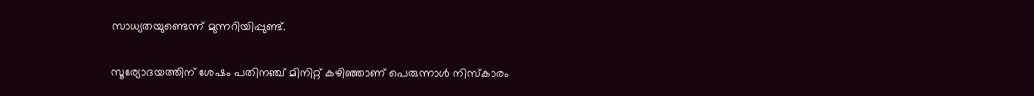സാധ്യതയുണ്ടെന്ന് മുന്നറിയിപ്പുണ്ട്.

സൂര്യോദയത്തിന് ശേഷം പതിനഞ്ച് മിനിറ്റ് കഴിഞ്ഞാണ് പെരുന്നാൾ നിസ്കാരം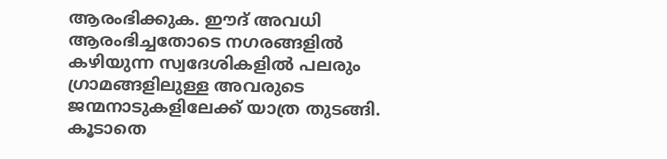ആരംഭിക്കുക. ഈദ് അവധി ആരംഭിച്ചതോടെ നഗരങ്ങളിൽ കഴിയുന്ന സ്വദേശികളിൽ പലരും ഗ്രാമങ്ങളിലുള്ള അവരുടെ ജന്മനാടുകളിലേക്ക് യാത്ര തുടങ്ങി. കൂടാതെ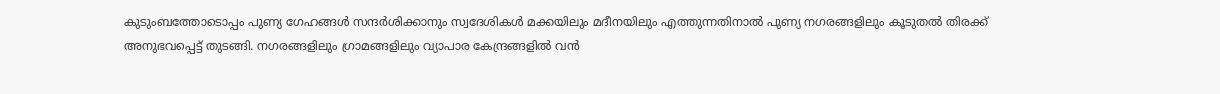കുടുംബത്തോടൊപ്പം പുണ്യ ഗേഹങ്ങൾ സന്ദർശിക്കാനും സ്വദേശികൾ മക്കയിലും മദീനയിലും എത്തുന്നതിനാൽ പുണ്യ നഗരങ്ങളിലും കൂടുതൽ തിരക്ക് അനുഭവപ്പെട്ട് തുടങ്ങി. നഗരങ്ങളിലും ഗ്രാമങ്ങളിലും വ്യാപാര കേന്ദ്രങ്ങളിൽ വൻ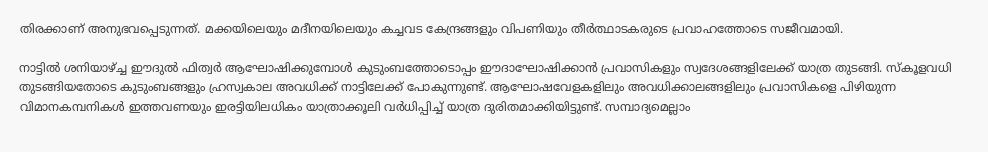തിരക്കാണ് അനുഭവപ്പെടുന്നത്. മക്കയിലെയും മദീനയിലെയും കച്ചവട കേന്ദ്രങ്ങളും വിപണിയും തീർത്ഥാടകരുടെ പ്രവാഹത്തോടെ സജീവമായി.

നാട്ടിൽ ശനിയാഴ്ച്ച ഈദുൽ ഫിത്വർ ആഘോഷിക്കുമ്പോൾ കുടുംബത്തോടൊപ്പം ഈദാഘോഷിക്കാൻ പ്രവാസികളും സ്വദേശങ്ങളിലേക്ക് യാത്ര തുടങ്ങി. സ്കൂളവധി തുടങ്ങിയതോടെ കുടുംബങ്ങളും ഹ്രസ്വകാല അവധിക്ക് നാട്ടിലേക്ക് പോകുന്നുണ്ട്. ആഘോഷവേളകളിലും അവധിക്കാലങ്ങളിലും പ്രവാസികളെ പിഴിയുന്ന വിമാനകമ്പനികൾ ഇത്തവണയും ഇരട്ടിയിലധികം യാത്രാക്കൂലി വർധിപ്പിച്ച് യാത്ര ദുരിതമാക്കിയിട്ടുണ്ട്. സമ്പാദ്യമെല്ലാം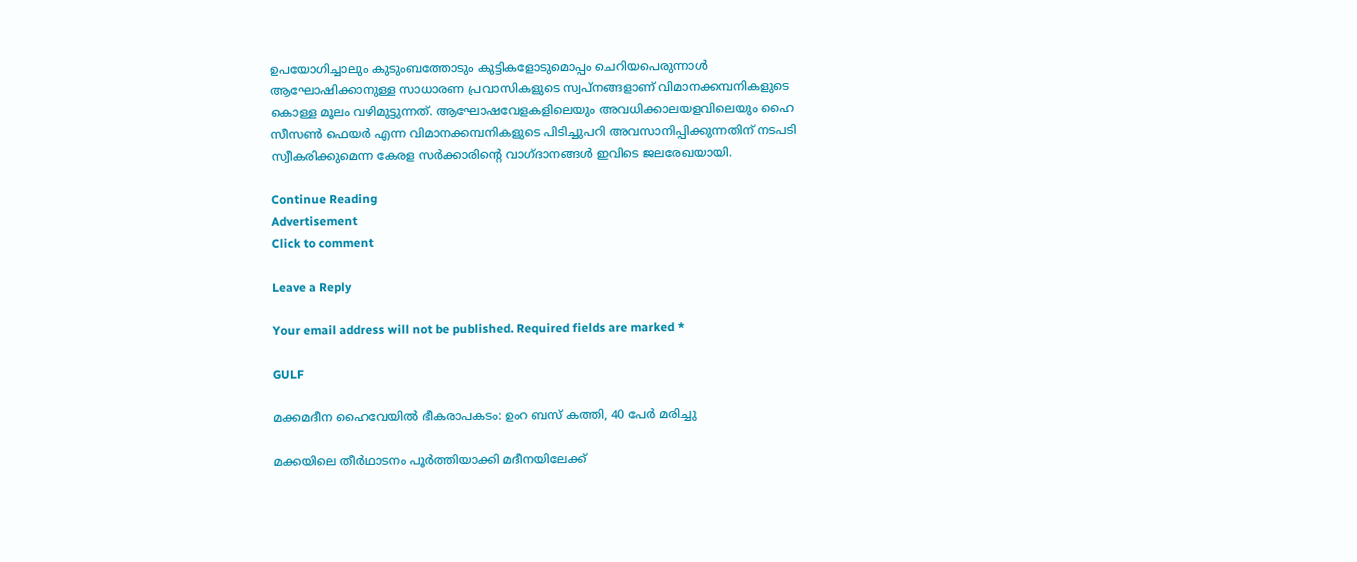ഉപയോഗിച്ചാലും കുടുംബത്തോടും കുട്ടികളോടുമൊപ്പം ചെറിയപെരുന്നാൾ ആഘോഷിക്കാനുള്ള സാധാരണ പ്രവാസികളുടെ സ്വപ്നങ്ങളാണ് വിമാനക്കമ്പനികളുടെ കൊള്ള മൂലം വഴിമുട്ടുന്നത്. ആഘോഷവേളകളിലെയും അവധിക്കാലയളവിലെയും ഹൈ സീസൺ ഫെയർ എന്ന വിമാനക്കമ്പനികളുടെ പിടിച്ചുപറി അവസാനിപ്പിക്കുന്നതിന് നടപടി സ്വീകരിക്കുമെന്ന കേരള സർക്കാരിന്റെ വാഗ്‌ദാനങ്ങൾ ഇവിടെ ജലരേഖയായി.

Continue Reading
Advertisement
Click to comment

Leave a Reply

Your email address will not be published. Required fields are marked *

GULF

മക്കമദീന ഹൈവേയില്‍ ഭീകരാപകടം: ഉംറ ബസ് കത്തി, 40 പേര്‍ മരിച്ചു

മക്കയിലെ തീര്‍ഥാടനം പൂര്‍ത്തിയാക്കി മദീനയിലേക്ക്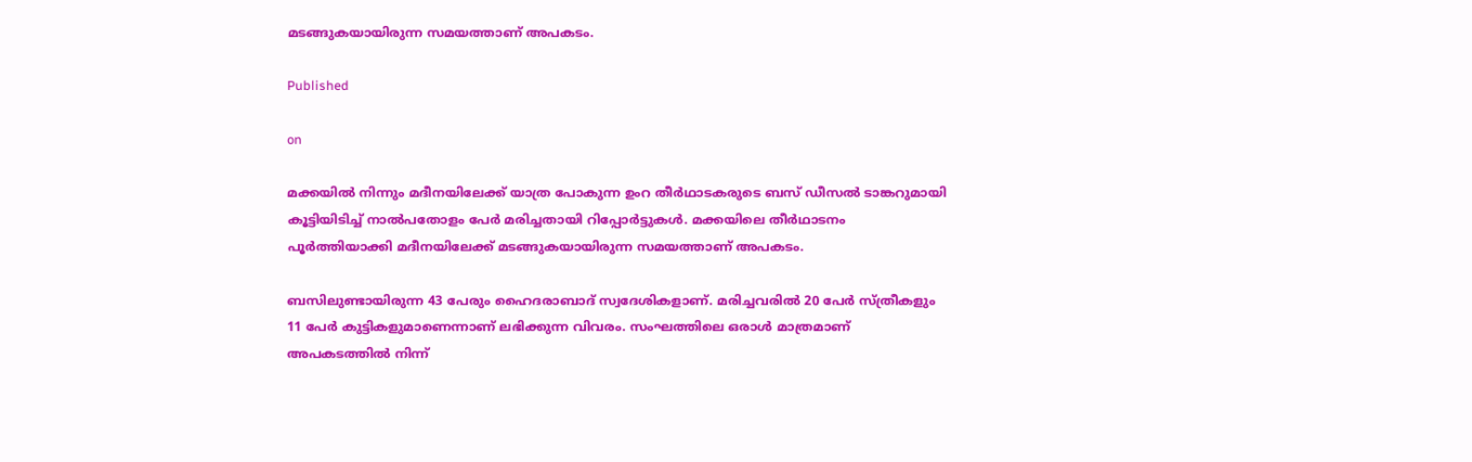മടങ്ങുകയായിരുന്ന സമയത്താണ് അപകടം.

Published

on

മക്കയില്‍ നിന്നും മദീനയിലേക്ക് യാത്ര പോകുന്ന ഉംറ തീര്‍ഥാടകരുടെ ബസ് ഡീസല്‍ ടാങ്കറുമായി കൂട്ടിയിടിച്ച് നാല്‍പതോളം പേര്‍ മരിച്ചതായി റിപ്പോര്‍ട്ടുകള്‍. മക്കയിലെ തീര്‍ഥാടനം പൂര്‍ത്തിയാക്കി മദീനയിലേക്ക് മടങ്ങുകയായിരുന്ന സമയത്താണ് അപകടം.

ബസിലുണ്ടായിരുന്ന 43 പേരും ഹൈദരാബാദ് സ്വദേശികളാണ്. മരിച്ചവരില്‍ 20 പേര്‍ സ്ത്രീകളും 11 പേര്‍ കുട്ടികളുമാണെന്നാണ് ലഭിക്കുന്ന വിവരം. സംഘത്തിലെ ഒരാള്‍ മാത്രമാണ് അപകടത്തില്‍ നിന്ന്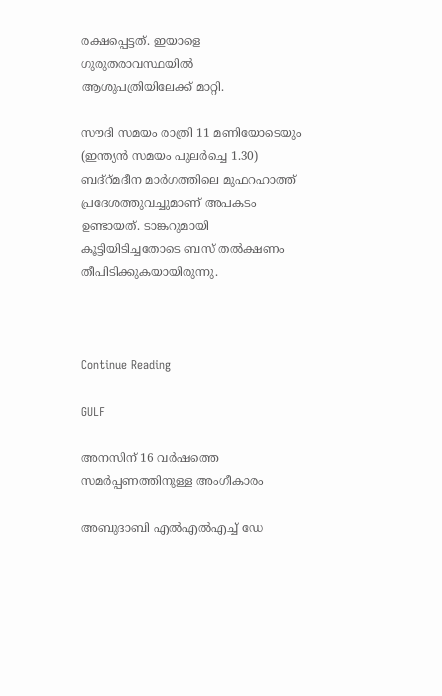രക്ഷപ്പെട്ടത്. ഇയാളെ ഗുരുതരാവസ്ഥയില്‍ ആശുപത്രിയിലേക്ക് മാറ്റി.

സൗദി സമയം രാത്രി 11 മണിയോടെയും (ഇന്ത്യന്‍ സമയം പുലര്‍ച്ചെ 1.30) ബദ്‌റ്മദീന മാര്‍ഗത്തിലെ മുഫറഹാത്ത് പ്രദേശത്തുവച്ചുമാണ് അപകടം ഉണ്ടായത്. ടാങ്കറുമായി കൂട്ടിയിടിച്ചതോടെ ബസ് തല്‍ക്ഷണം തീപിടിക്കുകയായിരുന്നു.



Continue Reading

GULF

അനസിന് 16 വര്‍ഷത്തെ സമര്‍പ്പണത്തിനുള്ള അംഗീകാരം

അബുദാബി എല്‍എല്‍എച്ച് ഡേ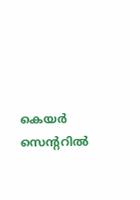കെയര്‍ സെന്ററില്‍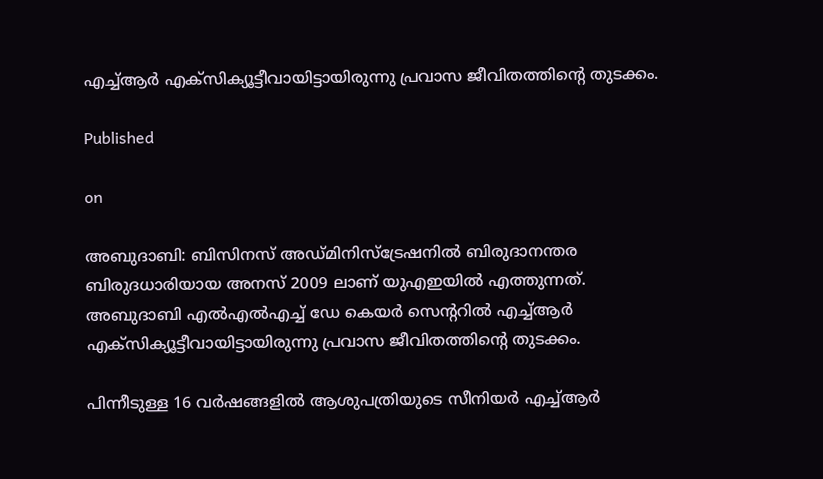എച്ച്ആര്‍ എക്‌സിക്യൂട്ടീവായിട്ടായിരുന്നു പ്രവാസ ജീവിതത്തിന്റെ തുടക്കം.

Published

on

അബുദാബി: ബിസിനസ് അഡ്മിനിസ്‌ട്രേഷനില്‍ ബിരുദാനന്തര ബിരുദധാരിയായ അനസ് 2009 ലാണ് യുഎഇയില്‍ എത്തുന്നത്. അബുദാബി എല്‍എല്‍എച്ച് ഡേ കെയര്‍ സെന്ററില്‍ എച്ച്ആര്‍ എക്‌സിക്യൂട്ടീവായിട്ടായിരുന്നു പ്രവാസ ജീവിതത്തിന്റെ തുടക്കം.

പിന്നീടുള്ള 16 വര്‍ഷങ്ങളില്‍ ആശുപത്രിയുടെ സീനിയര്‍ എച്ച്ആര്‍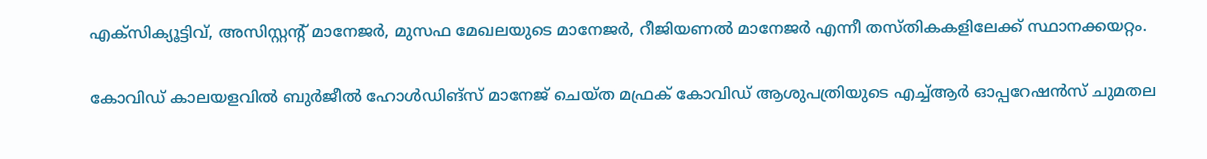എക്‌സിക്യൂട്ടിവ്, അസിസ്റ്റന്റ് മാനേജര്‍, മുസഫ മേഖലയുടെ മാനേജര്‍, റീജിയണല്‍ മാനേജര്‍ എന്നീ തസ്തികകളിലേക്ക് സ്ഥാനക്കയറ്റം.

കോവിഡ് കാലയളവില്‍ ബുര്‍ജീല്‍ ഹോള്‍ഡിങ്സ് മാനേജ് ചെയ്ത മഫ്രക് കോവിഡ് ആശുപത്രിയുടെ എച്ച്ആര്‍ ഓപ്പറേഷന്‍സ് ചുമതല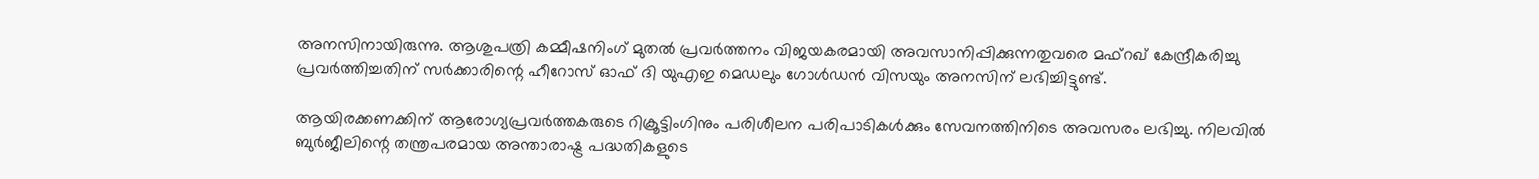അനസിനായിരുന്നു. ആശുപത്രി കമ്മീഷനിംഗ് മുതല്‍ പ്രവര്‍ത്തനം വിജയകരമായി അവസാനിപ്പിക്കുന്നതുവരെ മഫ്‌റഖ് കേന്ദ്രീകരിച്ചു പ്രവര്‍ത്തിച്ചതിന് സര്‍ക്കാരിന്റെ ഹീറോസ് ഓഫ് ദി യുഎഇ മെഡലും ഗോള്‍ഡന്‍ വിസയും അനസിന് ലഭിച്ചിട്ടുണ്ട്.

ആയിരക്കണക്കിന് ആരോഗ്യപ്രവര്‍ത്തകരുടെ റിക്രൂട്ടിംഗിനും പരിശീലന പരിപാടികള്‍ക്കും സേവനത്തിനിടെ അവസരം ലഭിച്ചു. നിലവില്‍ ബുര്‍ജീലിന്റെ തന്ത്രപരമായ അന്താരാഷ്ട്ര പദ്ധതികളുടെ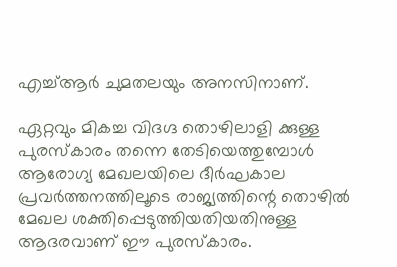എച്ച്ആര്‍ ചുമതലയും അനസിനാണ്.

ഏറ്റവും മികച്ച വിദഗ്ദ തൊഴിലാളി ക്കുള്ള പുരസ്‌കാരം തന്നെ തേടിയെത്തുമ്പോൾ
ആരോഗ്യ മേഖലയിലെ ദീര്‍ഘകാല പ്രവര്‍ത്തനത്തിലൂടെ രാജ്യത്തിന്റെ തൊഴില്‍ മേഖല ശക്തിപ്പെടുത്തിയതിയതിനുള്ള ആദരവാണ് ഈ പുരസ്‌കാരം.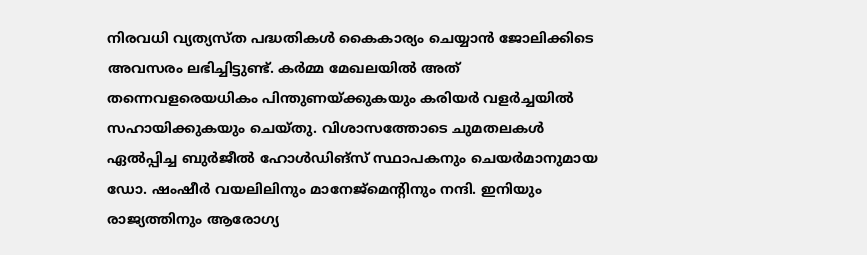നിരവധി വ്യത്യസ്ത പദ്ധതികള്‍ കൈകാര്യം ചെയ്യാന്‍ ജോലിക്കിടെ അവസരം ലഭിച്ചിട്ടുണ്ട്. കര്‍മ്മ മേഖലയില്‍ അത് തന്നെവളരെയധികം പിന്തുണയ്ക്കുകയും കരിയര്‍ വളര്‍ച്ചയില്‍ സഹായിക്കുകയും ചെയ്തു. വിശാസത്തോടെ ചുമതലകള്‍ ഏല്‍പ്പിച്ച ബുര്‍ജീല്‍ ഹോള്‍ഡിങ്സ് സ്ഥാപകനും ചെയര്‍മാനുമായ ഡോ. ഷംഷീര്‍ വയലിലിനും മാനേജ്മെന്റിനും നന്ദി. ഇനിയും രാജ്യത്തിനും ആരോഗ്യ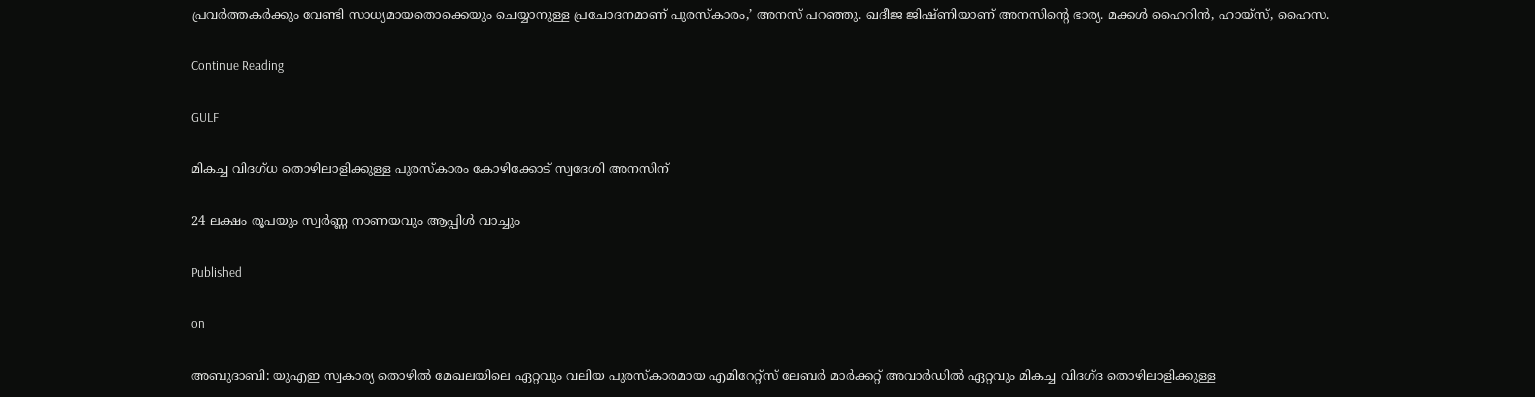പ്രവര്‍ത്തകര്‍ക്കും വേണ്ടി സാധ്യമായതൊക്കെയും ചെയ്യാനുള്ള പ്രചോദനമാണ് പുരസ്‌കാരം,’ അനസ് പറഞ്ഞു. ഖദീജ ജിഷ്ണിയാണ് അനസിന്റെ ഭാര്യ. മക്കള്‍ ഹൈറിന്‍, ഹായ്സ്, ഹൈസ.

Continue Reading

GULF

മികച്ച വിദഗ്ധ തൊഴിലാളിക്കുള്ള പുരസ്‌കാരം കോഴിക്കോട് സ്വദേശി അനസിന്

24 ലക്ഷം രൂപയും സ്വര്‍ണ്ണ നാണയവും ആപ്പിള്‍ വാച്ചും

Published

on

അബുദാബി: യുഎഇ സ്വകാര്യ തൊഴില്‍ മേഖലയിലെ ഏറ്റവും വലിയ പുരസ്‌കാരമായ എമിറേറ്റ്സ് ലേബര്‍ മാര്‍ക്കറ്റ് അവാര്‍ഡില്‍ ഏറ്റവും മികച്ച വിദഗ്ദ തൊഴിലാളിക്കുള്ള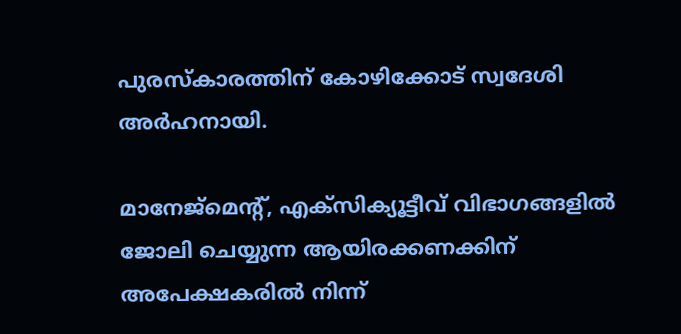പുരസ്‌കാരത്തിന് കോഴിക്കോട് സ്വദേശി അര്‍ഹനായി.

മാനേജ്‌മെന്റ്, എക്സിക്യൂട്ടീവ് വിഭാഗങ്ങളില്‍ ജോലി ചെയ്യുന്ന ആയിരക്കണക്കിന് അപേക്ഷകരില്‍ നിന്ന്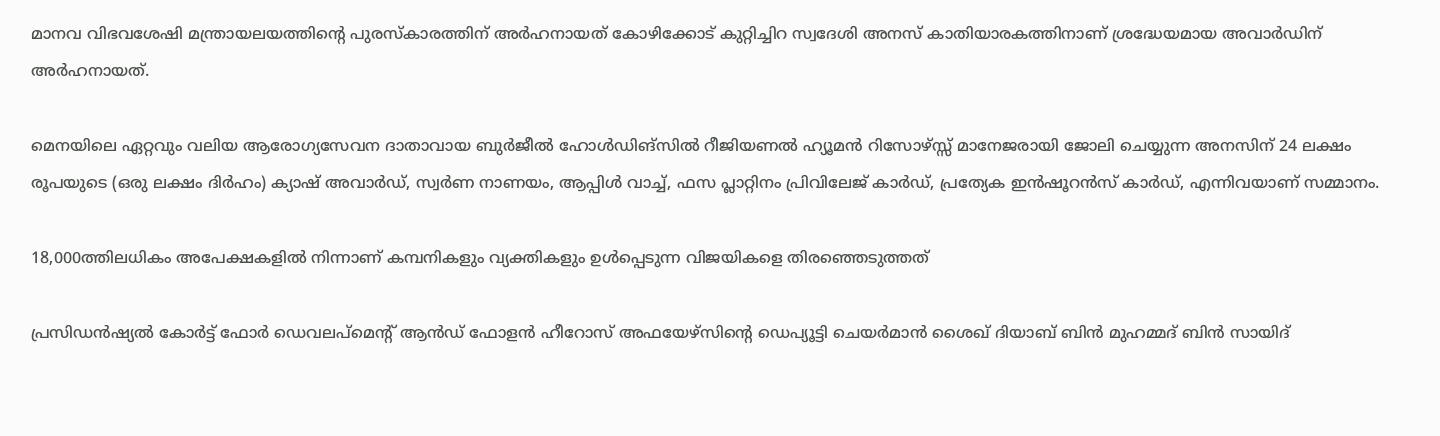മാനവ വിഭവശേഷി മന്ത്രായലയത്തിന്റെ പുരസ്‌കാരത്തിന് അര്‍ഹനായത് കോഴിക്കോട് കുറ്റിച്ചിറ സ്വദേശി അനസ് കാതിയാരകത്തിനാണ് ശ്രദ്ധേയമായ അവാര്‍ഡിന് അര്‍ഹനായത്.

മെനയിലെ ഏറ്റവും വലിയ ആരോഗ്യസേവന ദാതാവായ ബുര്‍ജീല്‍ ഹോള്‍ഡിങ്സില്‍ റീജിയണല്‍ ഹ്യൂമന്‍ റിസോഴ്സ്സ് മാനേജരായി ജോലി ചെയ്യുന്ന അനസിന് 24 ലക്ഷം രൂപയുടെ (ഒരു ലക്ഷം ദിര്‍ഹം) ക്യാഷ് അവാര്‍ഡ്, സ്വര്‍ണ നാണയം, ആപ്പിള്‍ വാച്ച്, ഫസ പ്ലാറ്റിനം പ്രിവിലേജ് കാര്‍ഡ്, പ്രത്യേക ഇന്‍ഷൂറന്‍സ് കാര്‍ഡ്, എന്നിവയാണ് സമ്മാനം.

18,000ത്തിലധികം അപേക്ഷകളില്‍ നിന്നാണ് കമ്പനികളും വ്യക്തികളും ഉള്‍പ്പെടുന്ന വിജയികളെ തിരഞ്ഞെടുത്തത്

പ്രസിഡന്‍ഷ്യല്‍ കോര്‍ട്ട് ഫോര്‍ ഡെവലപ്മെന്റ് ആന്‍ഡ് ഫോളന്‍ ഹീറോസ് അഫയേഴ്സിന്റെ ഡെപ്യൂട്ടി ചെയര്‍മാന്‍ ശൈഖ് ദിയാബ് ബിന്‍ മുഹമ്മദ് ബിന്‍ സായിദ്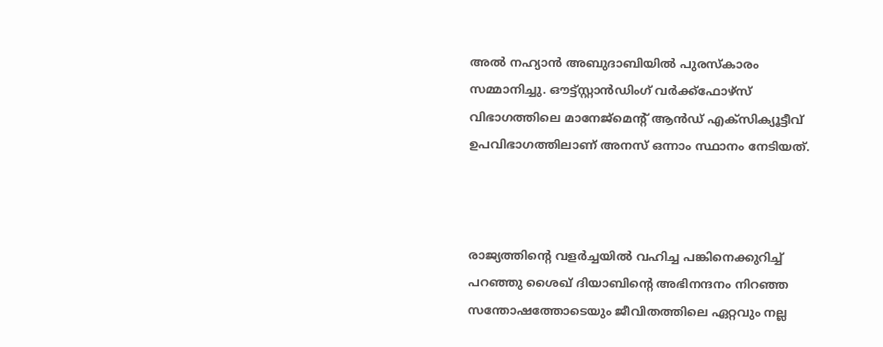അല്‍ നഹ്യാന്‍ അബുദാബിയില്‍ പുരസ്‌കാരം സമ്മാനിച്ചു. ഔട്ട്സ്റ്റാന്‍ഡിംഗ് വര്‍ക്ക്ഫോഴ്സ് വിഭാഗത്തിലെ മാനേജ്മെന്റ് ആന്‍ഡ് എക്സിക്യൂട്ടീവ് ഉപവിഭാഗത്തിലാണ് അനസ് ഒന്നാം സ്ഥാനം നേടിയത്.



രാജ്യത്തിന്റെ വളര്‍ച്ചയില്‍ വഹിച്ച പങ്കിനെക്കുറിച്ച്
പറഞ്ഞു ശൈഖ് ദിയാബിന്റെ അഭിനന്ദനം നിറഞ്ഞ സന്തോഷത്തോടെയും ജീവിതത്തിലെ ഏറ്റവും നല്ല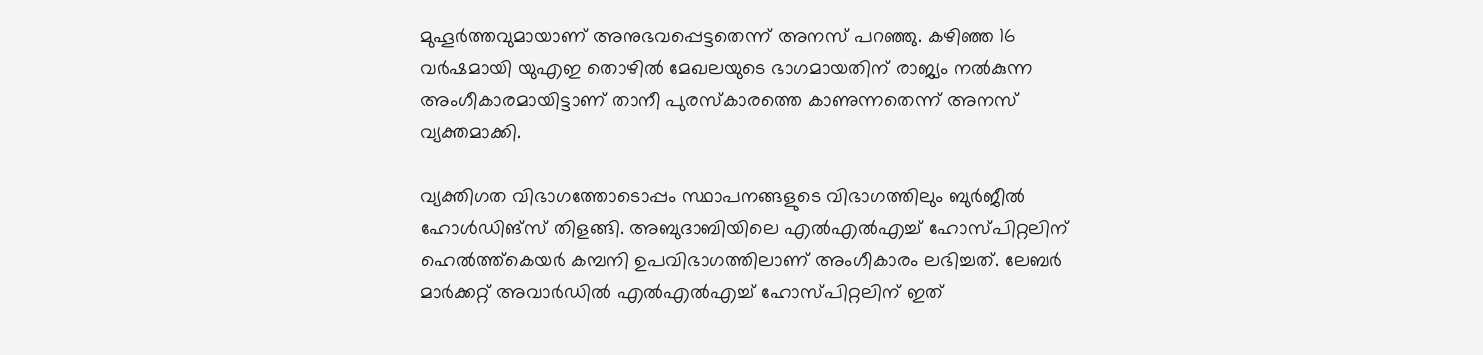മുഹൂര്‍ത്തവുമായാണ് അനുഭവപ്പെട്ടതെന്ന് അനസ് പറഞ്ഞു. കഴിഞ്ഞ 16 വര്‍ഷമായി യുഎഇ തൊഴില്‍ മേഖലയുടെ ഭാഗമായതിന് രാജ്യം നല്‍കുന്ന അംഗീകാരമായിട്ടാണ് താനീ പുരസ്‌കാരത്തെ കാണുന്നതെന്ന് അനസ് വ്യക്തമാക്കി.

വ്യക്തിഗത വിഭാഗത്തോടൊപ്പം സ്ഥാപനങ്ങളുടെ വിഭാഗത്തിലും ബുര്‍ജീല്‍ ഹോള്‍ഡിങ്‌സ് തിളങ്ങി. അബുദാബിയിലെ എല്‍എല്‍എച്ച് ഹോസ്പിറ്റലിന് ഹെല്‍ത്ത്‌കെയര്‍ കമ്പനി ഉപവിഭാഗത്തിലാണ് അംഗീകാരം ലഭിച്ചത്. ലേബര്‍ മാര്‍ക്കറ്റ് അവാര്‍ഡില്‍ എല്‍എല്‍എച്ച് ഹോസ്പിറ്റലിന് ഇത്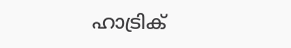ഹാട്രിക്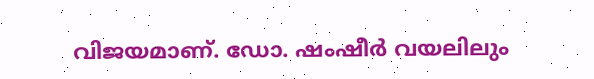വിജയമാണ്. ഡോ. ഷംഷീര്‍ വയലിലും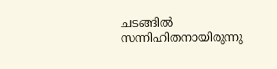ചടങ്ങില്‍ സന്നിഹിതനായിരുന്നു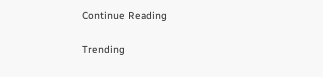Continue Reading

Trending